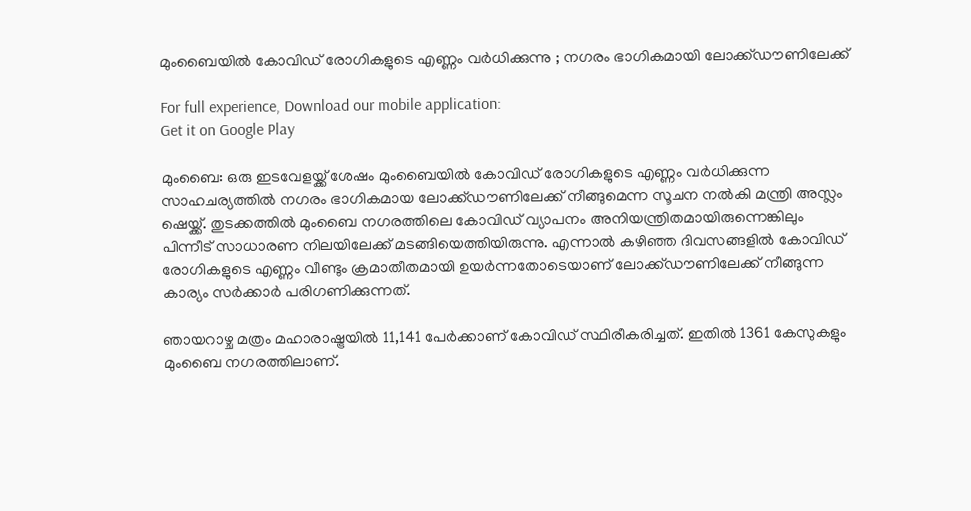മുംബൈയില്‍ കോവിഡ് രോഗികളുടെ എണ്ണം വര്‍ധിക്കുന്നു ; നഗരം ഭാഗികമായി ലോക്ക്ഡൗണിലേക്ക്

For full experience, Download our mobile application:
Get it on Google Play

മുംബൈ: ഒരു ഇടവേളയ്ക്ക് ശേഷം മുംബൈയില്‍ കോവിഡ് രോഗികളുടെ എണ്ണം വര്‍ധിക്കുന്ന സാഹചര്യത്തില്‍ നഗരം ഭാഗികമായ ലോക്ക്ഡൗണിലേക്ക് നീങ്ങുമെന്ന സൂചന നല്‍കി മന്ത്രി അസ്ലം ഷെയ്ക്ക്. തുടക്കത്തില്‍ മുംബൈ നഗരത്തിലെ കോവിഡ് വ്യാപനം അനിയന്ത്രിതമായിരുന്നെങ്കിലും പിന്നീട് സാധാരണ നിലയിലേക്ക് മടങ്ങിയെത്തിയിരുന്നു. എന്നാല്‍ കഴിഞ്ഞ ദിവസങ്ങളില്‍ കോവിഡ് രോഗികളുടെ എണ്ണം വീണ്ടും ക്രമാതീതമായി ഉയര്‍ന്നതോടെയാണ് ലോക്ക്ഡൗണിലേക്ക് നീങ്ങുന്ന കാര്യം സര്‍ക്കാര്‍ പരിഗണിക്കുന്നത്.

ഞായറാഴ്ച മത്രം മഹാരാഷ്ട്രയില്‍ 11,141 പേര്‍ക്കാണ് കോവിഡ് സ്ഥിരീകരിച്ചത്. ഇതില്‍ 1361 കേസുകളും മുംബൈ നഗരത്തിലാണ്.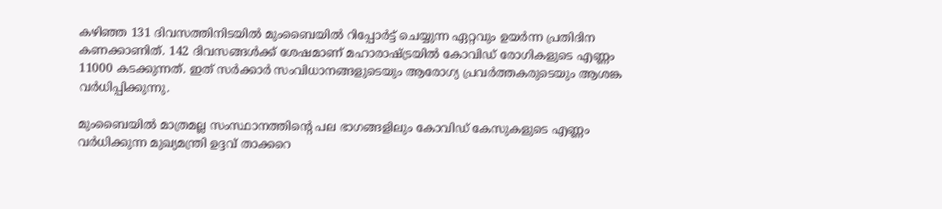കഴിഞ്ഞ 131 ദിവസത്തിനിടയില്‍ മുംബൈയില്‍ റിപ്പോര്‍ട്ട് ചെയ്യുന്ന ഏറ്റവും ഉയര്‍ന്ന പ്രതിദിന കണക്കാണിത്. 142 ദിവസങ്ങള്‍ക്ക് ശേഷമാണ് മഹാരാഷ്ട്രയില്‍ കോവിഡ് രോഗികളുടെ എണ്ണം 11000 കടക്കുന്നത്. ഇത് സര്‍ക്കാര്‍ സംവിധാനങ്ങളുടെയും ആരോഗ്യ പ്രവര്‍ത്തകരുടെയും ആശങ്ക വര്‍ധിപ്പിക്കുന്നു.

മുംബൈയില്‍ മാത്രമല്ല സംസ്ഥാനത്തിന്റെ പല ഭാഗങ്ങളിലും കോവിഡ് കേസുകളുടെ എണ്ണം വര്‍ധിക്കുന്ന മുഖ്യമന്ത്രി ഉദ്ദവ് താക്കറെ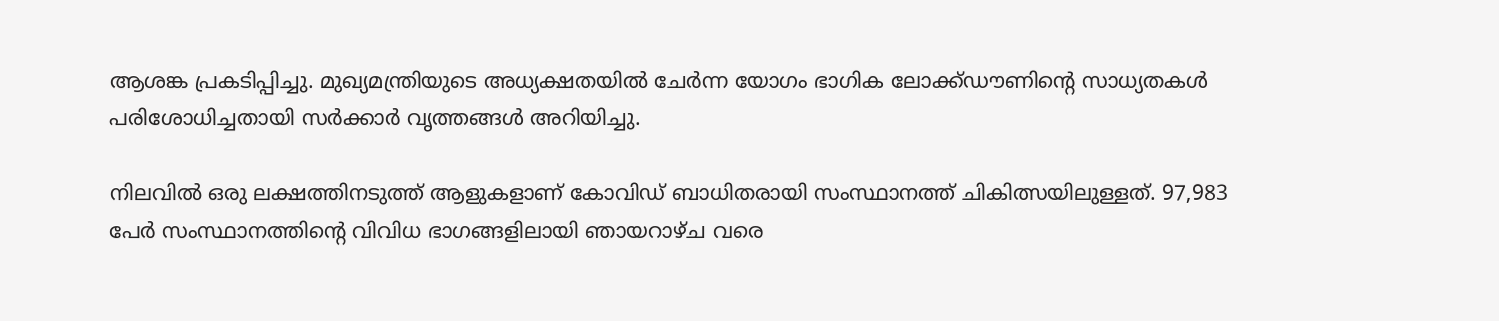ആശങ്ക പ്രകടിപ്പിച്ചു. മുഖ്യമന്ത്രിയുടെ അധ്യക്ഷതയില്‍ ചേര്‍ന്ന യോഗം ഭാഗിക ലോക്ക്ഡൗണിന്റെ സാധ്യതകള്‍ പരിശോധിച്ചതായി സര്‍ക്കാര്‍ വൃത്തങ്ങള്‍ അറിയിച്ചു.

നിലവില്‍ ഒരു ലക്ഷത്തിനടുത്ത് ആളുകളാണ് കോവിഡ് ബാധിതരായി സംസ്ഥാനത്ത് ചികിത്സയിലുള്ളത്. 97,983 പേര്‍ സംസ്ഥാനത്തിന്റെ വിവിധ ഭാഗങ്ങളിലായി ഞായറാഴ്ച വരെ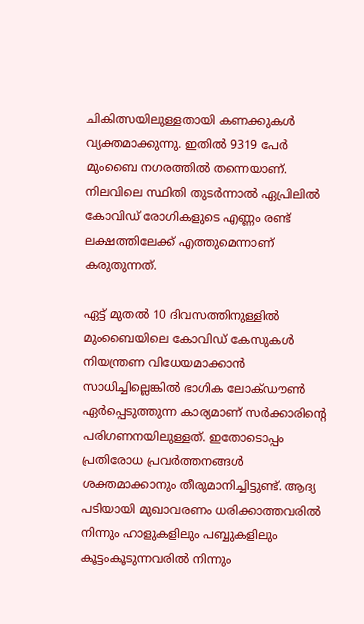ചികിത്സയിലുള്ളതായി കണക്കുകള്‍ വ്യക്തമാക്കുന്നു. ഇതില്‍ 9319 പേര്‍ മുംബൈ നഗരത്തില്‍ തന്നെയാണ്. നിലവിലെ സ്ഥിതി തുടര്‍ന്നാല്‍ ഏപ്രിലില്‍ കോവിഡ് രോഗികളുടെ എണ്ണം രണ്ട് ലക്ഷത്തിലേക്ക് എത്തുമെന്നാണ് കരുതുന്നത്.

ഏട്ട് മുതല്‍ 10 ദിവസത്തിനുള്ളില്‍ മുംബൈയിലെ കോവിഡ് കേസുകള്‍ നിയന്ത്രണ വിധേയമാക്കാന്‍ സാധിച്ചില്ലെങ്കില്‍ ഭാഗിക ലോക്ഡൗണ്‍ ഏര്‍പ്പെടുത്തുന്ന കാര്യമാണ് സര്‍ക്കാരിന്റെ പരിഗണനയിലുള്ളത്. ഇതോടൊപ്പം പ്രതിരോധ പ്രവര്‍ത്തനങ്ങള്‍ ശക്തമാക്കാനും തീരുമാനിച്ചിട്ടുണ്ട്. ആദ്യ പടിയായി മുഖാവരണം ധരിക്കാത്തവരില്‍ നിന്നും ഹാളുകളിലും പബ്ബുകളിലും  കൂട്ടംകൂടുന്നവരില്‍ നിന്നും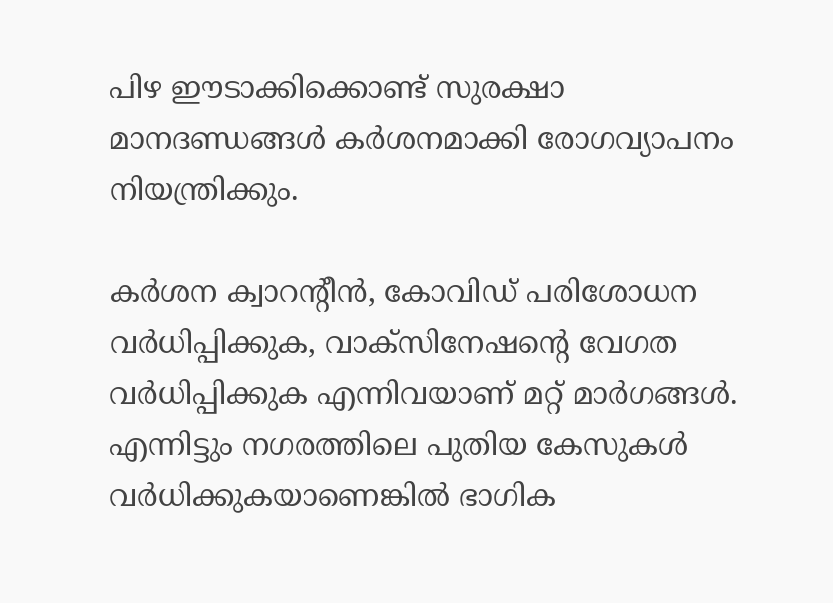പിഴ ഈടാക്കിക്കൊണ്ട് സുരക്ഷാ മാനദണ്ഡങ്ങള്‍ കര്‍ശനമാക്കി രോഗവ്യാപനം നിയന്ത്രിക്കും.

കര്‍ശന ക്വാറന്റീന്‍, കോവിഡ് പരിശോധന വര്‍ധിപ്പിക്കുക, വാക്‌സിനേഷന്റെ വേഗത വര്‍ധിപ്പിക്കുക എന്നിവയാണ് മറ്റ് മാര്‍ഗങ്ങള്‍. എന്നിട്ടും നഗരത്തിലെ പുതിയ കേസുകള്‍ വര്‍ധിക്കുകയാണെങ്കില്‍ ഭാഗിക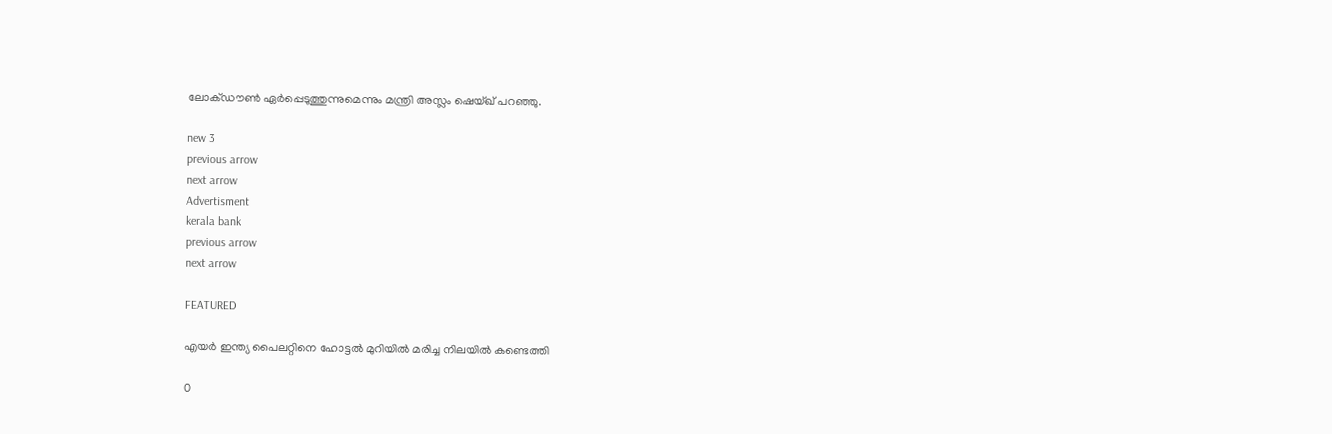ലോക്ഡൗണ്‍ ഏര്‍പ്പെടുത്തുന്നുമെന്നും മന്ത്രി അസ്ലം ഷെയ്ഖ് പറഞ്ഞു.

new 3
previous arrow
next arrow
Advertisment
kerala bank
previous arrow
next arrow

FEATURED

എയര്‍ ഇന്ത്യ പൈലറ്റിനെ ഹോട്ടല്‍ മുറിയില്‍ മരിച്ച നിലയില്‍ കണ്ടെത്തി

0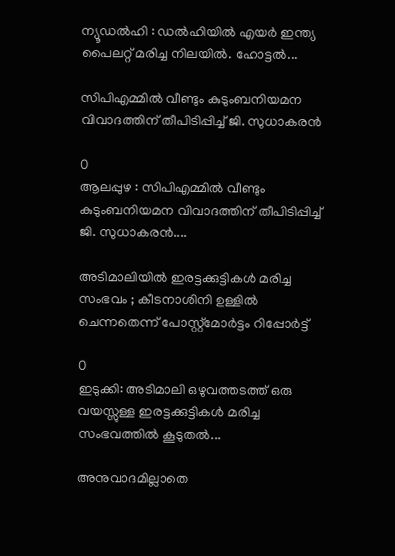ന്യൂഡല്‍ഹി : ഡല്‍ഹിയില്‍ എയര്‍ ഇന്ത്യ പൈലറ്റ് മരിച്ച നിലയില്‍. ഹോട്ടല്‍...

സിപിഎമ്മിൽ വീണ്ടും കുടുംബനിയമന വിവാദത്തിന് തീപിടിപ്പിച്ച് ജി. സുധാകരൻ

0
ആലപ്പുഴ : സിപിഎമ്മിൽ വീണ്ടും കുടുംബനിയമന വിവാദത്തിന് തീപിടിപ്പിച്ച് ജി. സുധാകരൻ....

അടിമാലിയിൽ ഇരട്ടക്കുട്ടികൾ മരിച്ച സംഭവം ; കീടനാശിനി ഉള്ളില്‍ ചെന്നതെന്ന് പോസ്റ്റ്‌മോര്‍ട്ടം റിപ്പോർട്ട്

0
ഇടുക്കി: അടിമാലി ഒഴുവത്തടത്ത് ഒരു വയസ്സുള്ള ഇരട്ടക്കുട്ടികൾ മരിച്ച സംഭവത്തിൽ കൂടുതൽ...

അനുവാദമില്ലാതെ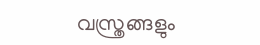വസ്ത്രങ്ങളും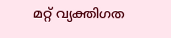മറ്റ് വ്യക്തിഗത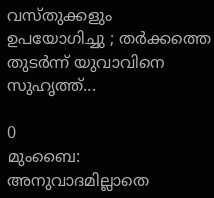വസ്തുക്കളും ഉപയോഗിച്ചു ; തർക്കത്തെ തുടർന്ന് യുവാവിനെ സുഹൃത്ത്...

0
മുംബൈ: അനുവാദമില്ലാതെ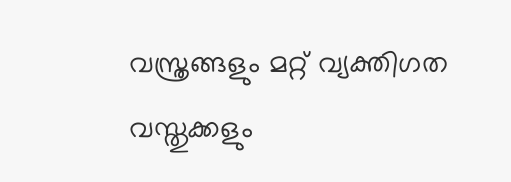വസ്ത്രങ്ങളും മറ്റ് വ്യക്തിഗത വസ്തുക്കളും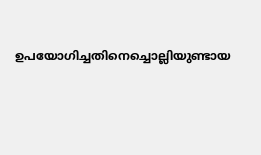ഉപയോഗിച്ചതിനെച്ചൊല്ലിയുണ്ടായ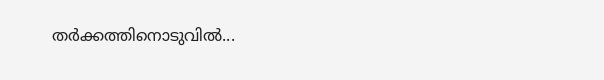തർക്കത്തിനൊടുവിൽ...